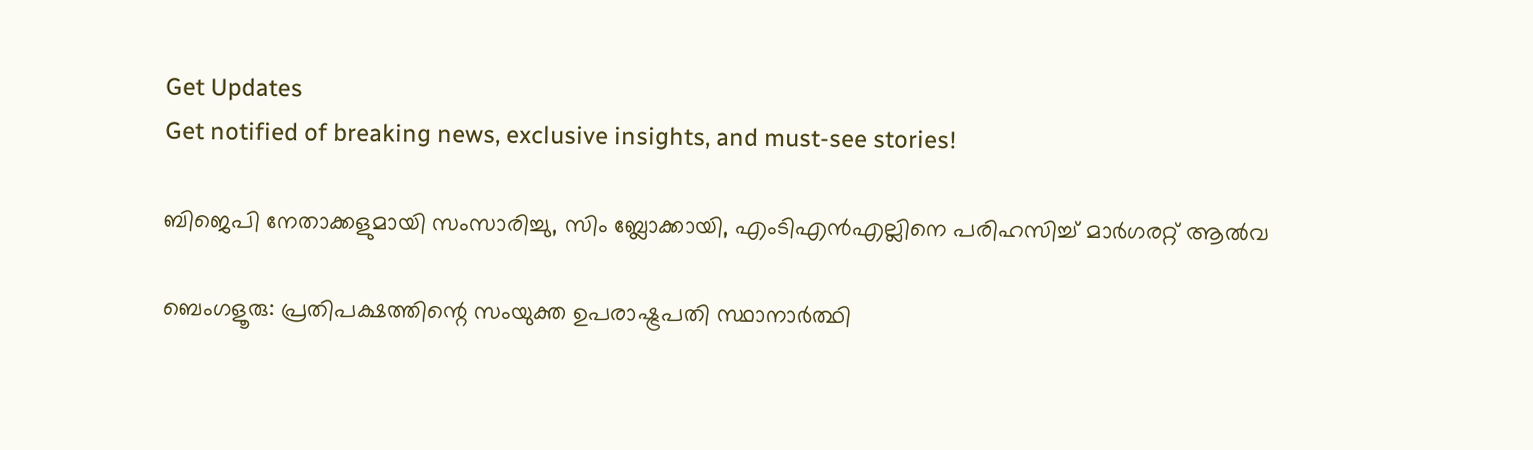Get Updates
Get notified of breaking news, exclusive insights, and must-see stories!

ബിജെപി നേതാക്കളുമായി സംസാരിച്ചു, സിം ബ്ലോക്കായി, എംടിഎന്‍എല്ലിനെ പരിഹസിച്ച് മാര്‍ഗരറ്റ് ആല്‍വ

ബെംഗളൂരു: പ്രതിപക്ഷത്തിന്റെ സംയുക്ത ഉപരാഷ്ട്രപതി സ്ഥാനാര്‍ത്ഥി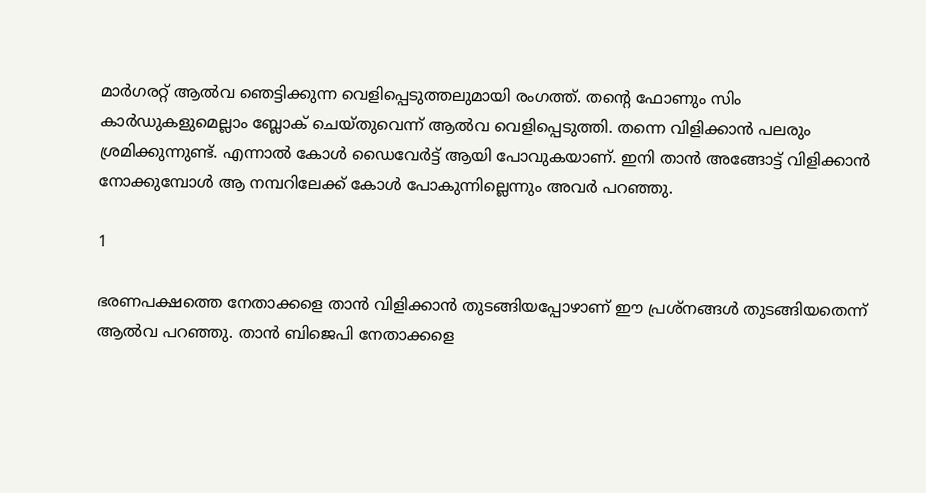മാര്‍ഗരറ്റ് ആല്‍വ ഞെട്ടിക്കുന്ന വെളിപ്പെടുത്തലുമായി രംഗത്ത്. തന്റെ ഫോണും സിം കാര്‍ഡുകളുമെല്ലാം ബ്ലോക് ചെയ്തുവെന്ന് ആല്‍വ വെളിപ്പെടുത്തി. തന്നെ വിളിക്കാന്‍ പലരും ശ്രമിക്കുന്നുണ്ട്. എന്നാല്‍ കോള്‍ ഡൈവേര്‍ട്ട് ആയി പോവുകയാണ്. ഇനി താന്‍ അങ്ങോട്ട് വിളിക്കാന്‍ നോക്കുമ്പോള്‍ ആ നമ്പറിലേക്ക് കോള്‍ പോകുന്നില്ലെന്നും അവര്‍ പറഞ്ഞു.

1

ഭരണപക്ഷത്തെ നേതാക്കളെ താന്‍ വിളിക്കാന്‍ തുടങ്ങിയപ്പോഴാണ് ഈ പ്രശ്‌നങ്ങള്‍ തുടങ്ങിയതെന്ന് ആല്‍വ പറഞ്ഞു. താന്‍ ബിജെപി നേതാക്കളെ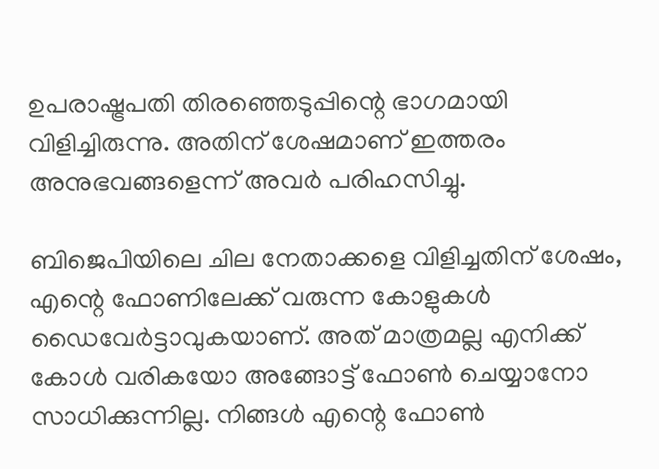ഉപരാഷ്ട്രപതി തിരഞ്ഞെടുപ്പിന്റെ ഭാഗമായി വിളിച്ചിരുന്നു. അതിന് ശേഷമാണ് ഇത്തരം അനുഭവങ്ങളെന്ന് അവര്‍ പരിഹസിച്ചു.

ബിജെപിയിലെ ചില നേതാക്കളെ വിളിച്ചതിന് ശേഷം, എന്റെ ഫോണിലേക്ക് വരുന്ന കോളുകള്‍ ഡൈവേര്‍ട്ടാവുകയാണ്. അത് മാത്രമല്ല എനിക്ക് കോള്‍ വരികയോ അങ്ങോട്ട് ഫോണ്‍ ചെയ്യാനോ സാധിക്കുന്നില്ല. നിങ്ങള്‍ എന്റെ ഫോണ്‍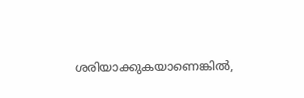ശരിയാക്കുകയാണെങ്കില്‍,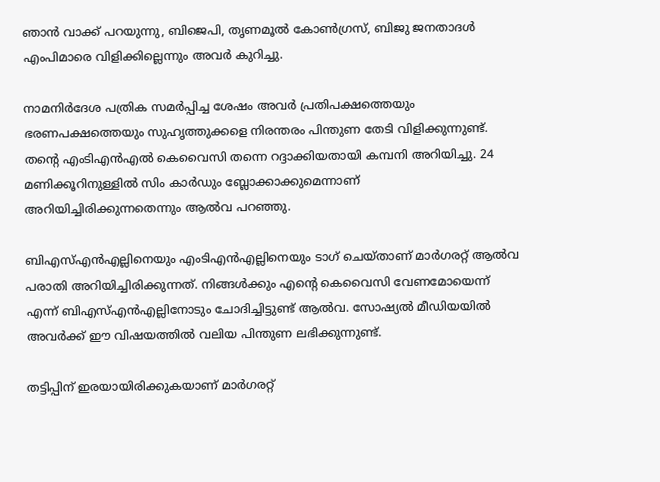ഞാന്‍ വാക്ക് പറയുന്നു, ബിജെപി, തൃണമൂല്‍ കോണ്‍ഗ്രസ്, ബിജു ജനതാദള്‍ എംപിമാരെ വിളിക്കില്ലെന്നും അവര്‍ കുറിച്ചു.

നാമനിര്‍ദേശ പത്രിക സമര്‍പ്പിച്ച ശേഷം അവര്‍ പ്രതിപക്ഷത്തെയും ഭരണപക്ഷത്തെയും സുഹൃത്തുക്കളെ നിരന്തരം പിന്തുണ തേടി വിളിക്കുന്നുണ്ട്. തന്റെ എംടിഎന്‍എല്‍ കെവൈസി തന്നെ റദ്ദാക്കിയതായി കമ്പനി അറിയിച്ചു. 24 മണിക്കൂറിനുള്ളില്‍ സിം കാര്‍ഡും ബ്ലോക്കാക്കുമെന്നാണ് അറിയിച്ചിരിക്കുന്നതെന്നും ആല്‍വ പറഞ്ഞു.

ബിഎസ്എന്‍എല്ലിനെയും എംടിഎന്‍എല്ലിനെയും ടാഗ് ചെയ്താണ് മാര്‍ഗരറ്റ് ആല്‍വ പരാതി അറിയിച്ചിരിക്കുന്നത്. നിങ്ങള്‍ക്കും എന്റെ കെവൈസി വേണമോയെന്ന് എന്ന് ബിഎസ്എന്‍എല്ലിനോടും ചോദിച്ചിട്ടുണ്ട് ആല്‍വ. സോഷ്യല്‍ മീഡിയയില്‍ അവര്‍ക്ക് ഈ വിഷയത്തില്‍ വലിയ പിന്തുണ ലഭിക്കുന്നുണ്ട്.

തട്ടിപ്പിന് ഇരയായിരിക്കുകയാണ് മാര്‍ഗരറ്റ്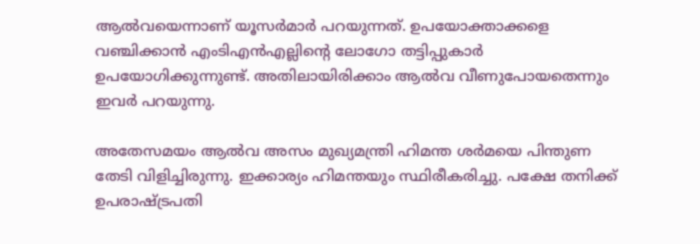ആല്‍വയെന്നാണ് യൂസര്‍മാര്‍ പറയുന്നത്. ഉപയോക്താക്കളെ വഞ്ചിക്കാന്‍ എംടിഎന്‍എല്ലിന്റെ ലോഗോ തട്ടിപ്പുകാര്‍ ഉപയോഗിക്കുന്നുണ്ട്. അതിലായിരിക്കാം ആല്‍വ വീണുപോയതെന്നും ഇവര്‍ പറയുന്നു.

അതേസമയം ആല്‍വ അസം മുഖ്യമന്ത്രി ഹിമന്ത ശര്‍മയെ പിന്തുണ തേടി വിളിച്ചിരുന്നു. ഇക്കാര്യം ഹിമന്തയും സ്ഥിരീകരിച്ചു. പക്ഷേ തനിക്ക് ഉപരാഷ്ട്രപതി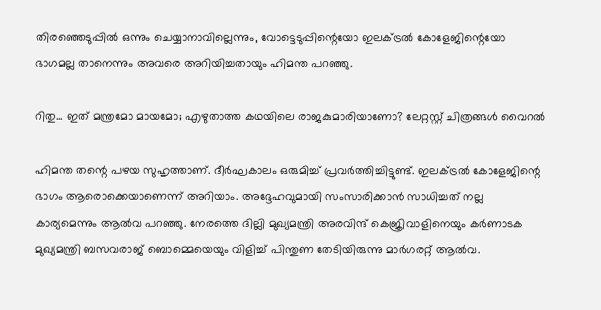തിരഞ്ഞെടുപ്പില്‍ ഒന്നും ചെയ്യാനാവില്ലെന്നും, വോട്ടെടുപ്പിന്റെയോ ഇലക്ട്രല്‍ കോളേജിന്റെയോ ഭാഗമല്ല താനെന്നും അവരെ അറിയിച്ചതായും ഹിമന്ത പറഞ്ഞു.

റിതു... ഇത് മന്ത്രമോ മായമോ; എഴുതാത്ത കഥയിലെ രാജകുമാരിയാണോ? ലേറ്റസ്റ്റ് ചിത്രങ്ങള്‍ വൈറല്‍

ഹിമന്ത തന്റെ പഴയ സുഹൃത്താണ്. ദീര്‍ഘകാലം ഒരുമിച്ച് പ്രവര്‍ത്തിച്ചിട്ടുണ്ട്. ഇലക്ട്രല്‍ കോളേജിന്റെ ഭാഗം ആരൊക്കെയാണെന്ന് അറിയാം. അദ്ദേഹവുമായി സംസാരിക്കാന്‍ സാധിച്ചത് നല്ല കാര്യമെന്നും ആല്‍വ പറഞ്ഞു. നേരത്തെ ദില്ലി മുഖ്യമന്ത്രി അരവിന്ദ് കെജ്രിവാളിനെയും കര്‍ണാടക മുഖ്യമന്ത്രി ബസവരാജ് ബൊമ്മെയെയും വിളിച്ച് പിന്തുണ തേടിയിരുന്നു മാര്‍ഗരറ്റ് ആല്‍വ.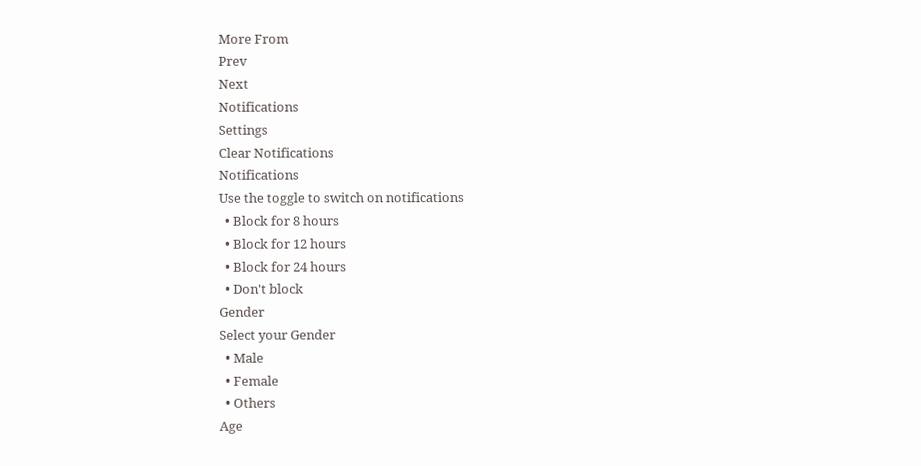More From
Prev
Next
Notifications
Settings
Clear Notifications
Notifications
Use the toggle to switch on notifications
  • Block for 8 hours
  • Block for 12 hours
  • Block for 24 hours
  • Don't block
Gender
Select your Gender
  • Male
  • Female
  • Others
Age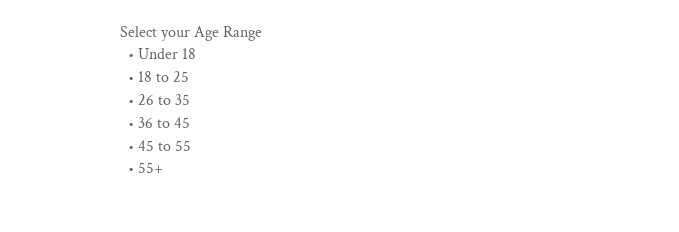Select your Age Range
  • Under 18
  • 18 to 25
  • 26 to 35
  • 36 to 45
  • 45 to 55
  • 55+